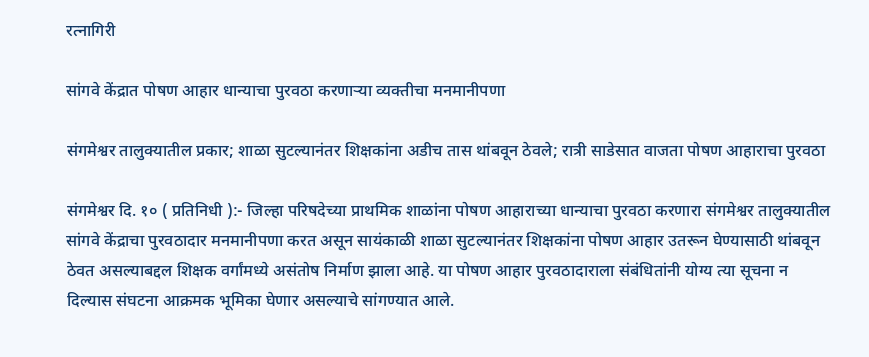रत्नागिरी

सांगवे केंद्रात पोषण आहार धान्याचा पुरवठा करणाऱ्या व्यक्तीचा मनमानीपणा

संगमेश्वर तालुक्यातील प्रकार; शाळा सुटल्यानंतर शिक्षकांना अडीच तास थांबवून ठेवले; रात्री साडेसात वाजता पोषण आहाराचा पुरवठा

संगमेश्वर दि. १० ( प्रतिनिधी ):- जिल्हा परिषदेच्या प्राथमिक शाळांना पोषण आहाराच्या धान्याचा पुरवठा करणारा संगमेश्वर तालुक्यातील सांगवे केंद्राचा पुरवठादार मनमानीपणा करत असून सायंकाळी शाळा सुटल्यानंतर शिक्षकांना पोषण आहार उतरून घेण्यासाठी थांबवून ठेवत असल्याबद्दल शिक्षक वर्गांमध्ये असंतोष निर्माण झाला आहे. या पोषण आहार पुरवठादाराला संबंधितांनी योग्य त्या सूचना न दिल्यास संघटना आक्रमक भूमिका घेणार असल्याचे सांगण्यात आले.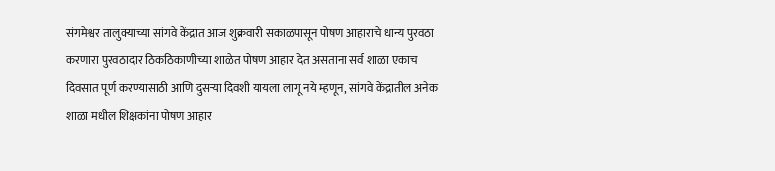संगमेश्वर तालुक्याच्या सांगवे केंद्रात आज शुक्रवारी सकाळपासून पोषण आहाराचे धान्य पुरवठा करणारा पुरवठादार ठिकठिकाणीच्या शाळेत पोषण आहार देत असताना सर्व शाळा एकाच दिवसात पूर्ण करण्यासाठी आणि दुसऱ्या दिवशी यायला लागू नये म्हणून, सांगवे केंद्रातील अनेक शाळा मधील शिक्षकांना पोषण आहार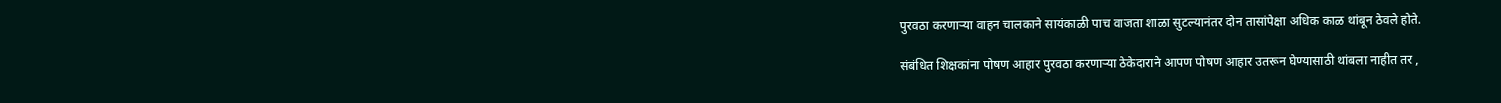पुरवठा करणाऱ्या वाहन चालकाने सायंकाळी पाच वाजता शाळा सुटल्यानंतर दोन तासांपेक्षा अधिक काळ थांबून ठेवले होते.

संबंधित शिक्षकांना पोषण आहार पुरवठा करणाऱ्या ठेकेदाराने आपण पोषण आहार उतरून घेण्यासाठी थांबला नाहीत तर ,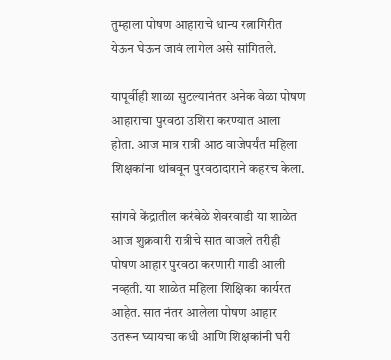तुम्हाला पोषण आहाराचे धान्य रत्नागिरीत येऊन घेऊन जावं लागेल असे सांगितले.

यापूर्वीही शाळा सुटल्यानंतर अनेक वेळा पोषण आहाराचा पुरवठा उशिरा करण्यात आला होता. आज मात्र रात्री आठ वाजेपर्यंत महिला शिक्षकांना थांबवून पुरवठादाराने कहरच केला.

सांगवे केंद्रातील करंबेळे शेवरवाडी या शाळेत आज शुक्रवारी रात्रीचे सात वाजले तरीही पोषण आहार पुरवठा करणारी गाडी आली नव्हती. या शाळेत महिला शिक्षिका कार्यरत आहेत. सात नंतर आलेला पोषण आहार उतरून घ्यायचा कधी आणि शिक्षकांनी घरी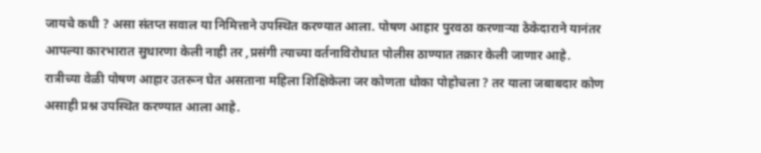जायचे कधी ? असा संतप्त सवाल या निमित्ताने उपस्थित करण्यात आला. पोषण आहार पुरवठा करणाऱ्या ठेकेदाराने यानंतर आपल्या कारभारात सुधारणा केली नाही तर ,प्रसंगी त्याच्या वर्तनाविरोधात पोलीस ठाण्यात तक्रार केली जाणार आहे. रात्रीच्या वेळी पोषण आहार उतरून घेत असताना महिला शिक्षिकेला जर कोणता धोका पोहोचला ? तर याला जबाबदार कोण असाही प्रश्न उपस्थित करण्यात आला आहे.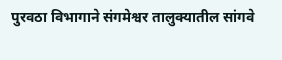पुरवठा विभागाने संगमेश्वर तालुक्यातील सांगवे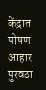केंद्रात पोषण आहार पुरवठा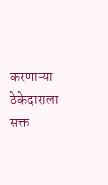करणाऱ्या ठेकेदाराला सक्त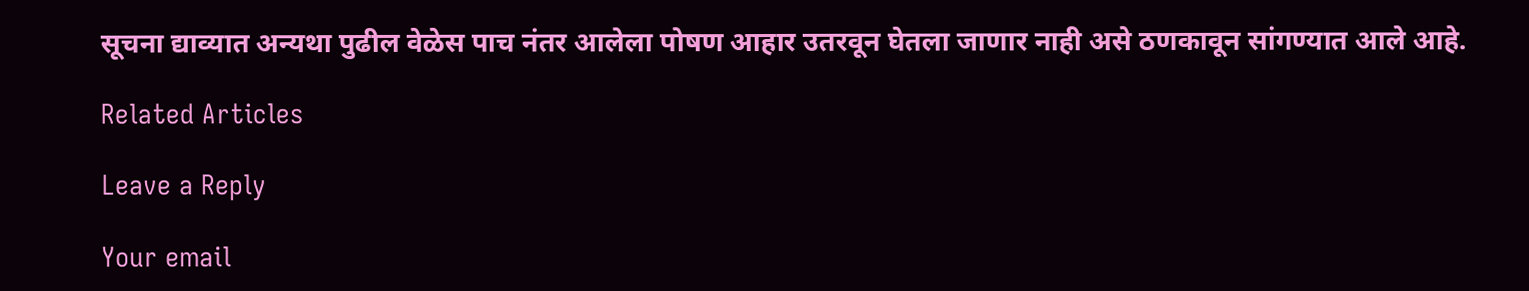सूचना द्याव्यात अन्यथा पुढील वेळेस पाच नंतर आलेला पोषण आहार उतरवून घेतला जाणार नाही असे ठणकावून सांगण्यात आले आहे.

Related Articles

Leave a Reply

Your email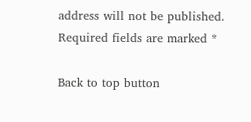address will not be published. Required fields are marked *

Back to top button